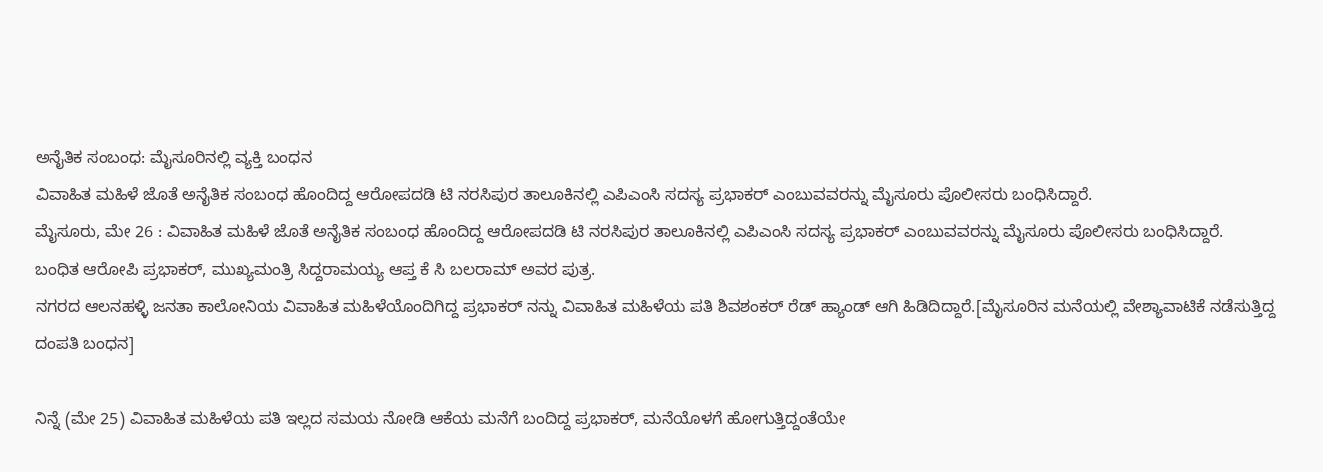ಅನೈತಿಕ ಸಂಬಂಧ: ಮೈಸೂರಿನಲ್ಲಿ ವ್ಯಕ್ತಿ ಬಂಧನ
ವಿವಾಹಿತ ಮಹಿಳೆ ಜೊತೆ ಅನೈತಿಕ ಸಂಬಂಧ ಹೊಂದಿದ್ದ ಆರೋಪದಡಿ ಟಿ ನರಸಿಪುರ ತಾಲೂಕಿನಲ್ಲಿ ಎಪಿಎಂಸಿ ಸದಸ್ಯ ಪ್ರಭಾಕರ್ ಎಂಬುವವರನ್ನು ಮೈಸೂರು ಪೊಲೀಸರು ಬಂಧಿಸಿದ್ದಾರೆ.
ಮೈಸೂರು, ಮೇ 26 : ವಿವಾಹಿತ ಮಹಿಳೆ ಜೊತೆ ಅನೈತಿಕ ಸಂಬಂಧ ಹೊಂದಿದ್ದ ಆರೋಪದಡಿ ಟಿ ನರಸಿಪುರ ತಾಲೂಕಿನಲ್ಲಿ ಎಪಿಎಂಸಿ ಸದಸ್ಯ ಪ್ರಭಾಕರ್ ಎಂಬುವವರನ್ನು ಮೈಸೂರು ಪೊಲೀಸರು ಬಂಧಿಸಿದ್ದಾರೆ.
ಬಂಧಿತ ಆರೋಪಿ ಪ್ರಭಾಕರ್, ಮುಖ್ಯಮಂತ್ರಿ ಸಿದ್ದರಾಮಯ್ಯ ಆಪ್ತ ಕೆ ಸಿ ಬಲರಾಮ್ ಅವರ ಪುತ್ರ.
ನಗರದ ಆಲನಹಳ್ಳಿ ಜನತಾ ಕಾಲೋನಿಯ ವಿವಾಹಿತ ಮಹಿಳೆಯೊಂದಿಗಿದ್ದ ಪ್ರಭಾಕರ್ ನನ್ನು ವಿವಾಹಿತ ಮಹಿಳೆಯ ಪತಿ ಶಿವಶಂಕರ್ ರೆಡ್ ಹ್ಯಾಂಡ್ ಆಗಿ ಹಿಡಿದಿದ್ದಾರೆ.[ಮೈಸೂರಿನ ಮನೆಯಲ್ಲಿ ವೇಶ್ಯಾವಾಟಿಕೆ ನಡೆಸುತ್ತಿದ್ದ ದಂಪತಿ ಬಂಧನ]

ನಿನ್ನೆ (ಮೇ 25) ವಿವಾಹಿತ ಮಹಿಳೆಯ ಪತಿ ಇಲ್ಲದ ಸಮಯ ನೋಡಿ ಆಕೆಯ ಮನೆಗೆ ಬಂದಿದ್ದ ಪ್ರಭಾಕರ್, ಮನೆಯೊಳಗೆ ಹೋಗುತ್ತಿದ್ದಂತೆಯೇ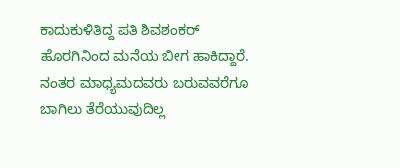ಕಾದುಕುಳಿತಿದ್ದ ಪತಿ ಶಿವಶಂಕರ್ ಹೊರಗಿನಿಂದ ಮನೆಯ ಬೀಗ ಹಾಕಿದ್ದಾರೆ.
ನಂತರ ಮಾಧ್ಯಮದವರು ಬರುವವರೆಗೂ ಬಾಗಿಲು ತೆರೆಯುವುದಿಲ್ಲ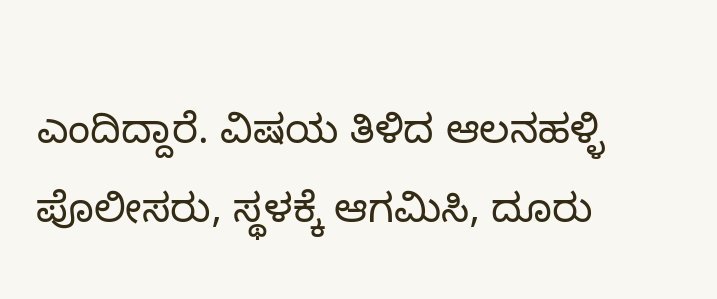ಎಂದಿದ್ದಾರೆ. ವಿಷಯ ತಿಳಿದ ಆಲನಹಳ್ಳಿ ಪೊಲೀಸರು, ಸ್ಥಳಕ್ಕೆ ಆಗಮಿಸಿ, ದೂರು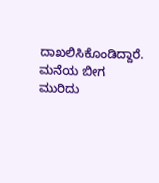ದಾಖಲಿಸಿಕೊಂಡಿದ್ದಾರೆ. ಮನೆಯ ಬೀಗ ಮುರಿದು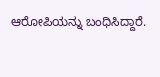ಆರೋಪಿಯನ್ನು ಬಂಧಿಸಿದ್ದಾರೆ.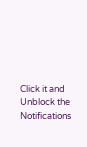Click it and Unblock the Notifications